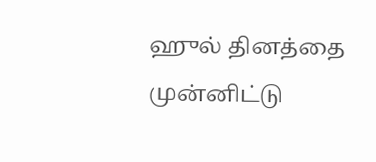ஹுல் தினத்தை முன்னிட்டு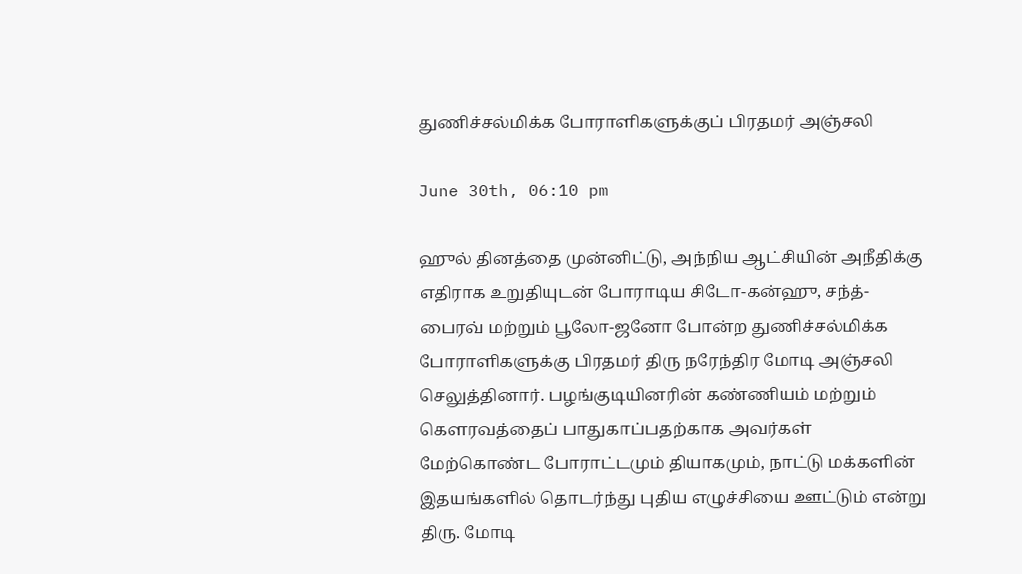துணிச்சல்மிக்க போராளிகளுக்குப் பிரதமர் அஞ்சலி

June 30th, 06:10 pm

ஹுல் தினத்தை முன்னிட்டு, அந்நிய ஆட்சியின் அநீதிக்கு எதிராக உறுதியுடன் போராடிய சிடோ-கன்ஹு, சந்த்-பைரவ் மற்றும் பூலோ-ஜனோ போன்ற துணிச்சல்மிக்க போராளிகளுக்கு பிரதமர் திரு நரேந்திர மோடி அஞ்சலி செலுத்தினார். பழங்குடியினரின் கண்ணியம் மற்றும் கௌரவத்தைப் பாதுகாப்பதற்காக அவர்கள் மேற்கொண்ட போராட்டமும் தியாகமும், நாட்டு மக்களின் இதயங்களில் தொடர்ந்து புதிய எழுச்சியை ஊட்டும் என்று திரு. மோடி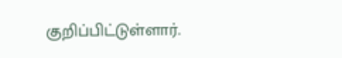குறிப்பிட்டுள்ளார்.